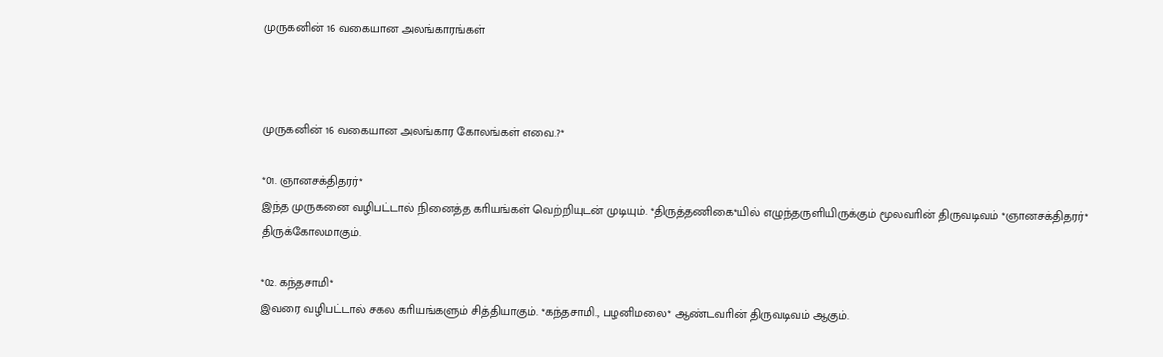முருகனின் 16 வகையான அலங்காரங்கள்



முருகனின் 16 வகையான அலங்கார கோலங்கள் எவை.?*

*01. ஞானசக்திதரர்*
இந்த முருகனை வழிபட்டால் நினைத்த காியங்கள் வெற்றியுடன் முடியும். *திருத்தணிகை*யில் எழுந்தருளியிருக்கும் மூலவாின் திருவடிவம் *ஞானசக்திதரர்* திருக்கோலமாகும்.

*02. கந்தசாமி*
இவரை வழிபட்டால் சகல காியங்களும் சித்தியாகும். *கந்தசாமி., பழனிமலை* ஆண்டவாின் திருவடிவம் ஆகும்.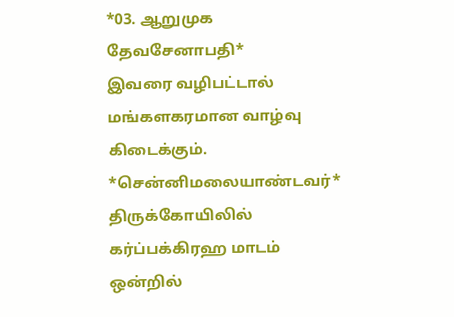*03. ஆறுமுக தேவசேனாபதி*
இவரை வழிபட்டால் மங்களகரமான வாழ்வு கிடைக்கும். *சென்னிமலையாண்டவர்* திருக்கோயிலில் கர்ப்பக்கிரஹ மாடம் ஒன்றில்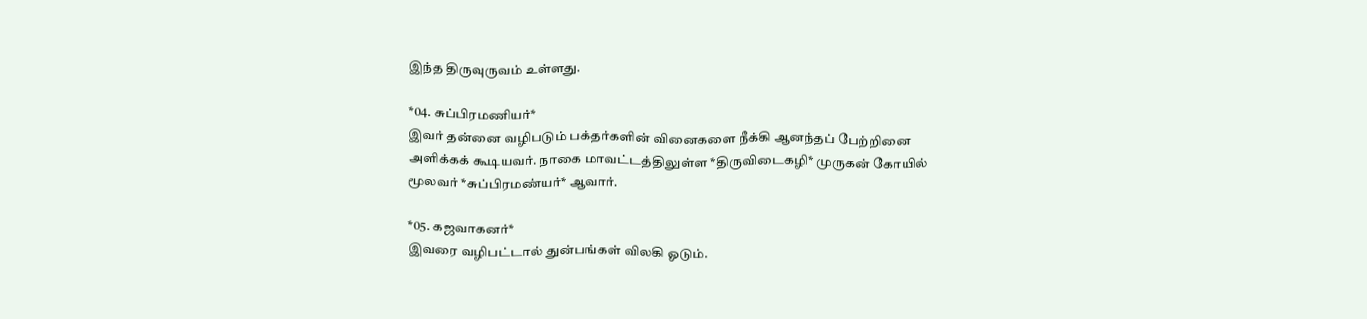இந்த திருவுருவம் உள்ளது.

*04. சுப்பிரமணியர்*
இவர் தன்னை வழிபடும் பக்தர்களின் வினைகளை நீக்கி ஆனந்தப் பேற்றினை அளிக்கக் கூடியவர். நாகை மாவட்டத்திலுள்ள *திருவிடைகழி* முருகன் கோயில் மூலவர் *சுப்பிரமண்யர்* ஆவார்.

*05. கஜவாகனர்*
இவரை வழிபட்டால் துன்பங்கள் விலகி ஓடும்.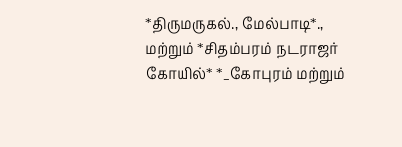*திருமருகல்., மேல்பாடி*., மற்றும் *சிதம்பரம் நடராஜர் கோயில்* *_கோபுரம் மற்றும்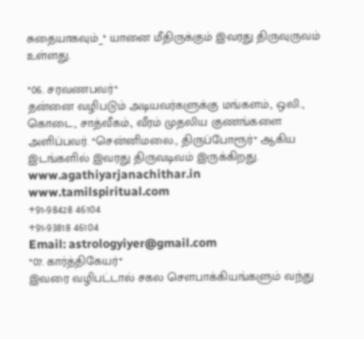சுதையாகவும்_* யானை மீதிருக்கும் இவரது திருவுருவம் உள்ளது.

*06. சரவணபவர்*
தன்னை வழிபடும் அடியவர்களுக்கு மங்களம்., ஒலி., கொடை., சாத்வீகம்., வீரம் முதலிய குணங்களை அளிப்பவர். *சென்னிமலை., திருப்போரூர்* ஆகிய இடங்களில் இவரது திருவடிவம் இருக்கிறது.
www.agathiyarjanachithar.in
www.tamilspiritual.com
+91-98428 46104
+91-93818 46104
Email: astrologyiyer@gmail.com
*07. கார்த்திகேயர்*
இவரை வழிபட்டால் சகல சௌபாக்கியங்களும் வந்து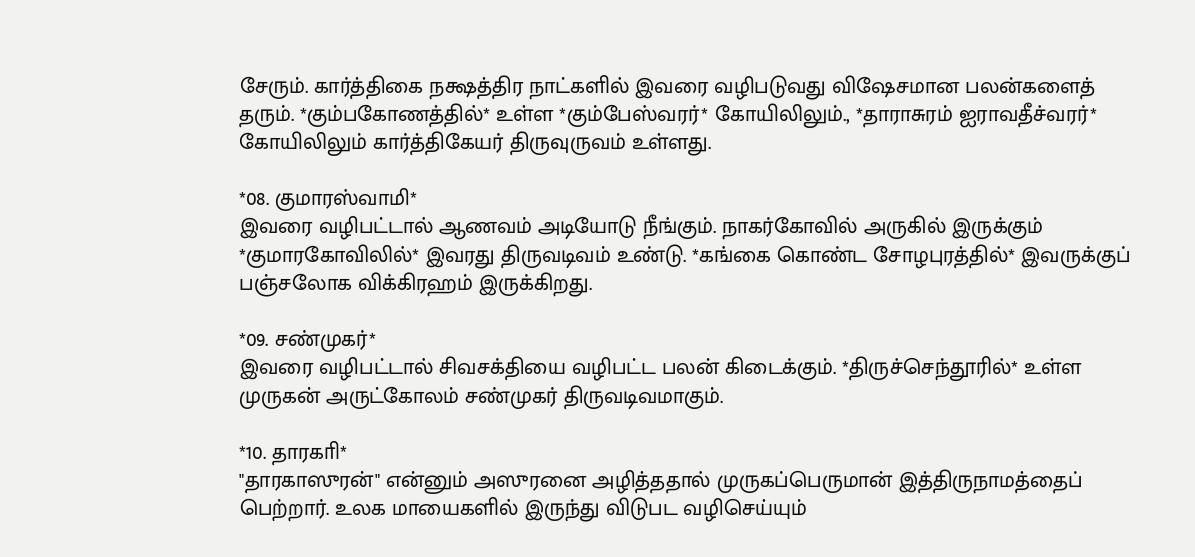சேரும். கார்த்திகை நக்ஷத்திர நாட்களில் இவரை வழிபடுவது விஷேசமான பலன்களைத் தரும். *கும்பகோணத்தில்* உள்ள *கும்பேஸ்வரர்* கோயிலிலும்., *தாராசுரம் ஐராவதீச்வரர்* கோயிலிலும் கார்த்திகேயர் திருவுருவம் உள்ளது.

*08. குமாரஸ்வாமி*
இவரை வழிபட்டால் ஆணவம் அடியோடு நீங்கும். நாகர்கோவில் அருகில் இருக்கும் *குமாரகோவிலில்* இவரது திருவடிவம் உண்டு. *கங்கை கொண்ட சோழபுரத்தில்* இவருக்குப் பஞ்சலோக விக்கிரஹம் இருக்கிறது.

*09. சண்முகர்*
இவரை வழிபட்டால் சிவசக்தியை வழிபட்ட பலன் கிடைக்கும். *திருச்செந்தூரில்* உள்ள முருகன் அருட்கோலம் சண்முகர் திருவடிவமாகும்.

*10. தாரகாி*
"தாரகாஸுரன்" என்னும் அஸுரனை அழித்ததால் முருகப்பெருமான் இத்திருநாமத்தைப் பெற்றார். உலக மாயைகளில் இருந்து விடுபட வழிசெய்யும்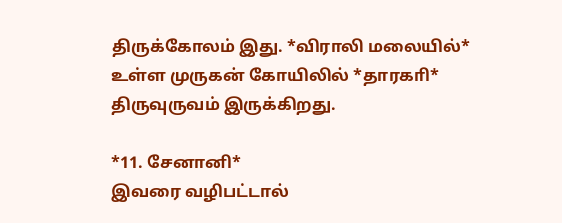திருக்கோலம் இது. *விராலி மலையில்* உள்ள முருகன் கோயிலில் *தாரகாி* திருவுருவம் இருக்கிறது.

*11. சேனானி*
இவரை வழிபட்டால்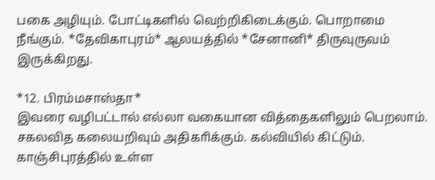பகை அழியும். போட்டிகளில் வெற்றிகிடைக்கும். பொறாமை நீங்கும். *தேவிகாபுரம்* ஆலயத்தில் *சேனானி* திருவுருவம் இருக்கிறது.

*12. பிரம்மசாஸ்தா*
இவரை வழிபட்டால் எல்லா வகையான வித்தைகளிலும் பெறலாம். சகலவித கலையறிவும் அதிகாிக்கும். கல்வியில் கிட்டும். காஞ்சிபுரத்தில் உள்ள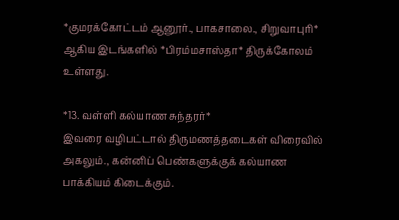*குமரக்கோட்டம் ஆனூர்., பாகசாலை., சிறுவாபுாி* ஆகிய இடங்களில் *பிரம்மசாஸ்தா* திருக்கோலம் உள்ளது.

*13. வள்ளி கல்யாண சுந்தரர்*
இவரை வழிபட்டால் திருமணத்தடைகள் விரைவில் அகலும்., கன்னிப் பெண்களுக்குக் கல்யாண பாக்கியம் கிடைக்கும்.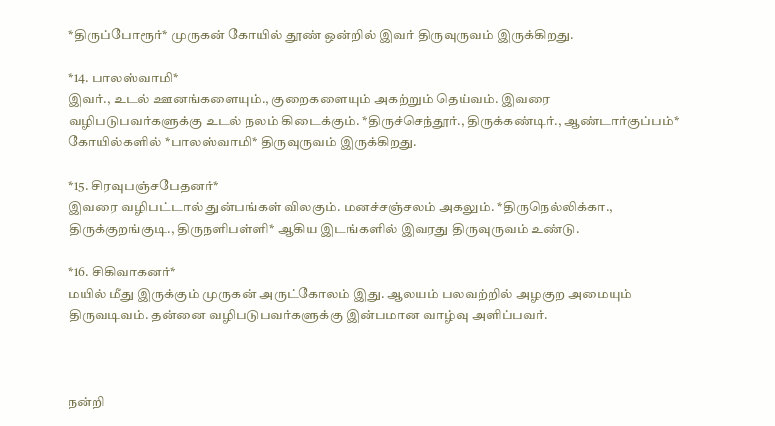*திருப்போரூர்* முருகன் கோயில் தூண் ஒன்றில் இவர் திருவுருவம் இருக்கிறது.

*14. பாலஸ்வாமி*
இவர்., உடல் ஊனங்களையும்., குறைகளையும் அகற்றும் தெய்வம். இவரை வழிபடுபவர்களுக்கு உடல் நலம் கிடைக்கும். *திருச்செந்தூர்., திருக்கண்டிர்., ஆண்டார்குப்பம்* கோயில்களில் *பாலஸ்வாமி* திருவுருவம் இருக்கிறது.

*15. சிரவுபஞ்சபேதனர்*
இவரை வழிபட்டால் துன்பங்கள் விலகும். மனச்சஞ்சலம் அகலும். *திருநெல்லிக்கா., திருக்குறங்குடி., திருநளிபள்ளி* ஆகிய இடங்களில் இவரது திருவுருவம் உண்டு.

*16. சிகிவாகனர்*
மயில் மீது இருக்கும் முருகன் அருட்கோலம் இது. ஆலயம் பலவற்றில் அழகுற அமையும் திருவடிவம். தன்னை வழிபடுபவர்களுக்கு இன்பமான வாழ்வு அளிப்பவர்.



நன்றி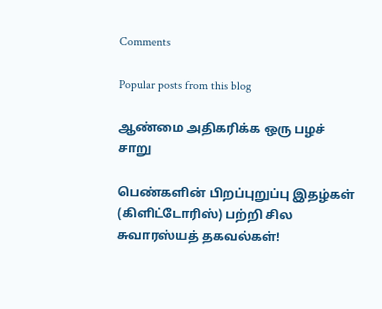Comments

Popular posts from this blog

ஆண்மை அதிகரிக்க ஒரு பழச் சாறு

பெண்களின் பிறப்புறுப்பு இதழ்கள் (கிளிட்டோரிஸ்) பற்றி சில‌ சுவாரஸ்யத் தகவல்கள்!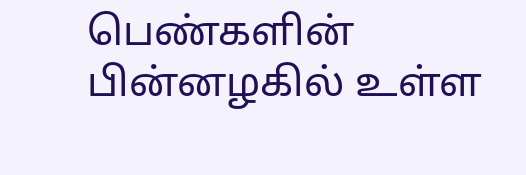பெண்களின் பின்னழகில் உள்ள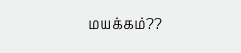மயக்கம்??